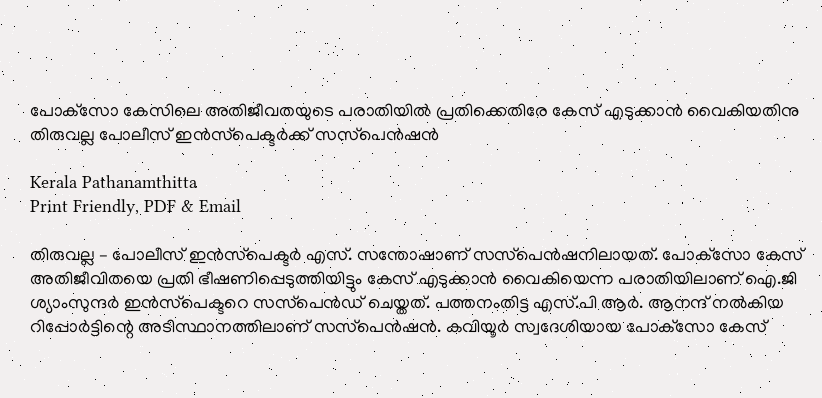പോക്‌സോ കേസിലെ അതിജീവതയുടെ പരാതിയിൽ പ്രതിക്കെതിരേ കേസ് എടുക്കാൻ വൈകിയതിനു തിരുവല്ല പോലീസ് ഇൻസ്‌പെക്ടർക്ക് സസ്‌പെൻഷൻ

Kerala Pathanamthitta
Print Friendly, PDF & Email

തിരുവല്ല – പോലീസ് ഇൻസ്‌പെക്ടർ എസ്. സന്തോഷാണ് സസ്‌പെൻഷനിലായത്. പോക്‌സോ കേസ് അതിജീവിതയെ പ്രതി ഭീഷണിപ്പെടുത്തിയിട്ടും കേസ് എടുക്കാൻ വൈകിയെന്ന പരാതിയിലാണ് ഐ.ജി ശ്യാംസുന്ദർ ഇൻസ്‌പെക്ടറെ സസ്‌പെൻഡ് ചെയ്തത്. പത്തനംതിട്ട എസ്.പി ആർ. ആനന്ദ് നൽകിയ റിപ്പോർട്ടിന്റെ അടിസ്ഥാനത്തിലാണ് സസ്‌പെൻഷൻ. കവിയൂർ സ്വദേശിയായ പോക്‌സോ കേസ്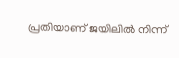പ്രതിയാണ് ജയിലിൽ നിന്ന്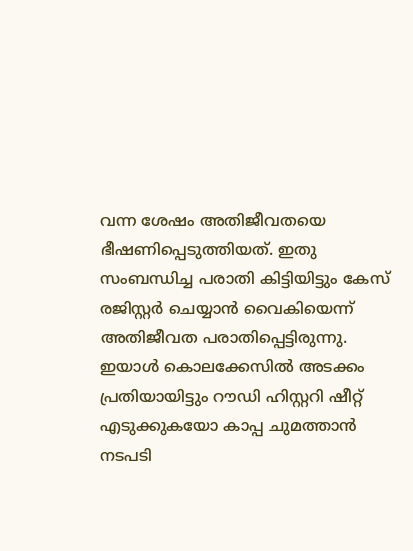വന്ന ശേഷം അതിജീവതയെ ഭീഷണിപ്പെടുത്തിയത്. ഇതു സംബന്ധിച്ച പരാതി കിട്ടിയിട്ടും കേസ് രജിസ്റ്റർ ചെയ്യാൻ വൈകിയെന്ന് അതിജീവത പരാതിപ്പെട്ടിരുന്നു. ഇയാൾ കൊലക്കേസിൽ അടക്കം പ്രതിയായിട്ടും റൗഡി ഹിസ്റ്ററി ഷീറ്റ് എടുക്കുകയോ കാപ്പ ചുമത്താൻ നടപടി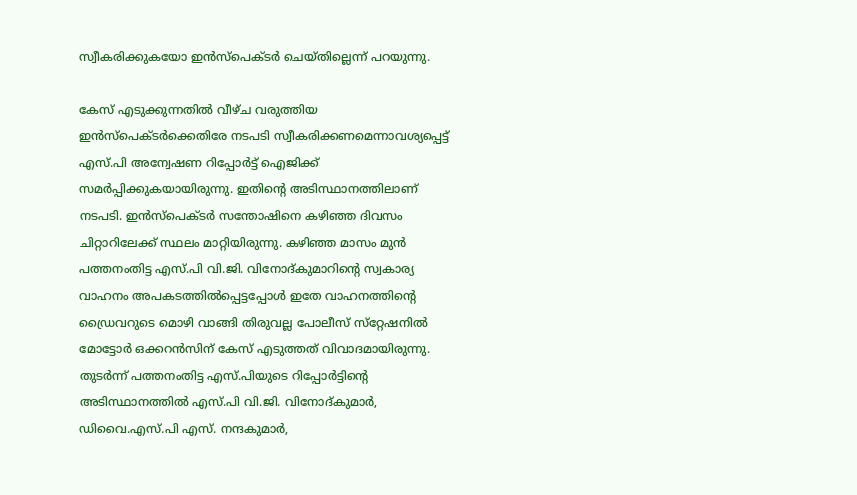സ്വീകരിക്കുകയോ ഇൻസ്‌പെക്ടർ ചെയ്തില്ലെന്ന് പറയുന്നു.

കേസ് എടുക്കുന്നതിൽ വീഴ്ച വരുത്തിയ ഇൻസ്‌പെക്ടർക്കെതിരേ നടപടി സ്വീകരിക്കണമെന്നാവശ്യപ്പെട്ട് എസ്.പി അന്വേഷണ റിപ്പോർട്ട് ഐജിക്ക് സമർപ്പിക്കുകയായിരുന്നു. ഇതിന്റെ അടിസ്ഥാനത്തിലാണ് നടപടി. ഇൻസ്‌പെക്ടർ സന്തോഷിനെ കഴിഞ്ഞ ദിവസം ചിറ്റാറിലേക്ക് സ്ഥലം മാറ്റിയിരുന്നു. കഴിഞ്ഞ മാസം മുൻ പത്തനംതിട്ട എസ്.പി വി.ജി. വിനോദ്കുമാറിന്റെ സ്വകാര്യ വാഹനം അപകടത്തിൽപ്പെട്ടപ്പോൾ ഇതേ വാഹനത്തിന്റെ ഡ്രൈവറുടെ മൊഴി വാങ്ങി തിരുവല്ല പോലീസ് സ്‌റ്റേഷനിൽ മോട്ടോർ ഒക്കറൻസിന് കേസ് എടുത്തത് വിവാദമായിരുന്നു. തുടർന്ന് പത്തനംതിട്ട എസ്.പിയുടെ റിപ്പോർട്ടിന്റെ അടിസ്ഥാനത്തിൽ എസ്.പി വി.ജി. വിനോദ്കുമാർ, ഡിവൈ.എസ്.പി എസ്. നന്ദകുമാർ,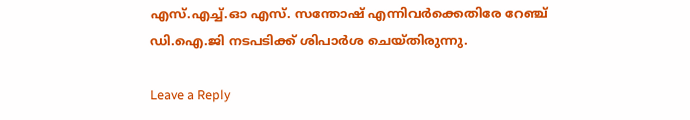എസ്.എച്ച്.ഓ എസ്. സന്തോഷ് എന്നിവർക്കെതിരേ റേഞ്ച് ഡി.ഐ.ജി നടപടിക്ക് ശിപാർശ ചെയ്തിരുന്നു.

Leave a Reply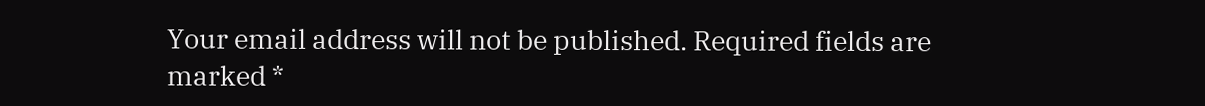Your email address will not be published. Required fields are marked *